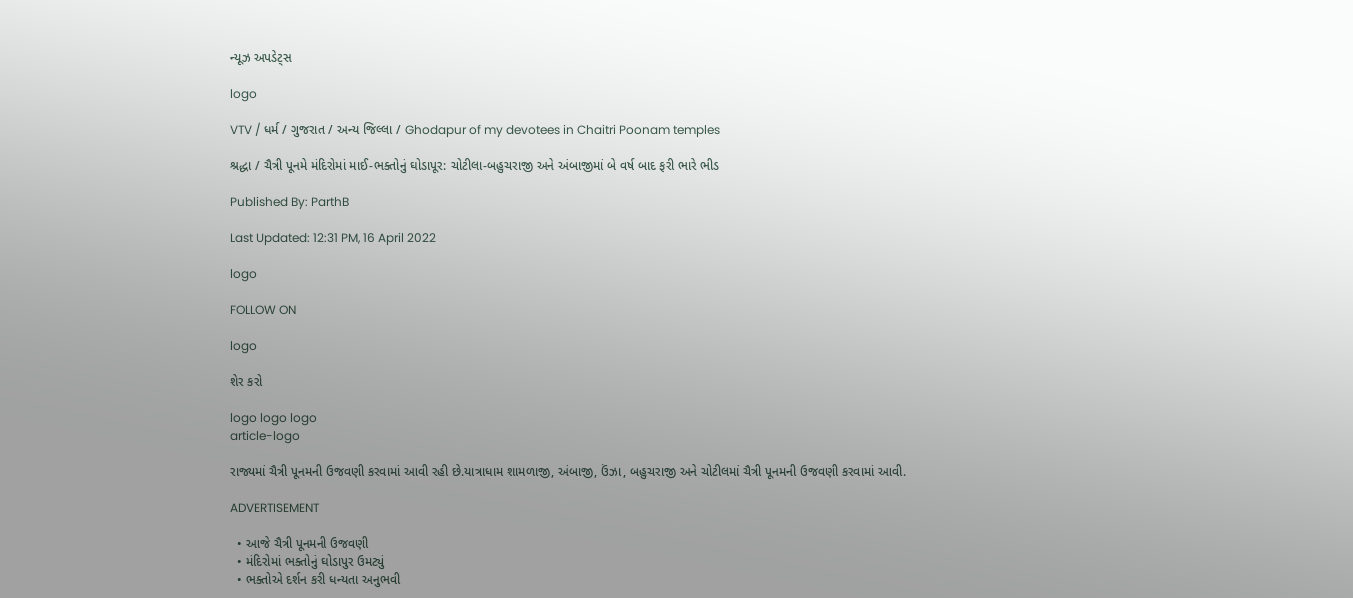ન્યૂઝ અપડેટ્સ

logo

VTV / ધર્મ / ગુજરાત / અન્ય જિલ્લા / Ghodapur of my devotees in Chaitri Poonam temples

શ્રદ્ધા / ચૈત્રી પૂનમે મંદિરોમાં માઈ-ભક્તોનું ઘોડાપૂર: ચોટીલા-બહુચરાજી અને અંબાજીમાં બે વર્ષ બાદ ફરી ભારે ભીડ

Published By: ParthB

Last Updated: 12:31 PM, 16 April 2022

logo

FOLLOW ON

logo

શેર કરો

logo logo logo
article-logo

રાજ્યમાં ચૈત્રી પૂનમની ઉજવણી કરવામાં આવી રહી છે.યાત્રાધામ શામળાજી, અંબાજી, ઉંઝા, બહુચરાજી અને ચોટીલમાં ચૈત્રી પૂનમની ઉજવણી કરવામાં આવી.

ADVERTISEMENT

  • આજે ચૈત્રી પૂનમની ઉજવણી
  • મંદિરોમાં ભક્તોનું ઘોડાપુર ઉમટ્યું
  • ભક્તોએ દર્શન કરી ધન્યતા અનુભવી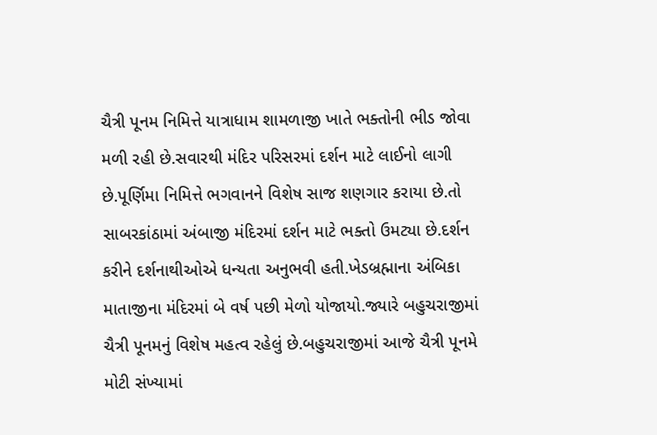ચૈત્રી પૂનમ નિમિત્તે યાત્રાધામ શામળાજી ખાતે ભક્તોની ભીડ જોવા મળી રહી છે.સવારથી મંદિર પરિસરમાં દર્શન માટે લાઈનો લાગી છે.પૂર્ણિમા નિમિત્તે ભગવાનને વિશેષ સાજ શણગાર કરાયા છે.તો સાબરકાંઠામાં અંબાજી મંદિરમાં દર્શન માટે ભક્તો ઉમટ્યા છે.દર્શન કરીને દર્શનાથીઓએ ધન્યતા અનુભવી હતી.ખેડબ્રહ્માના અંબિકા માતાજીના મંદિરમાં બે વર્ષ પછી મેળો યોજાયો.જ્યારે બહુચરાજીમાં ચૈત્રી પૂનમનું વિશેષ મહત્વ રહેલું છે.બહુચરાજીમાં આજે ચૈત્રી પૂનમે મોટી સંખ્યામાં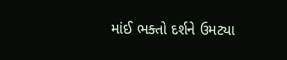માંઈ ભક્તો દર્શને ઉમટ્યા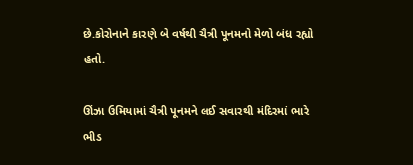છે.કોરોનાને કારણે બે વર્ષથી ચૈત્રી પૂનમનો મેળો બંધ રહ્યો હતો.

ઊંઝા ઉમિયામાં ચૈત્રી પૂનમને લઈ સવારથી મંદિરમાં ભારે ભીડ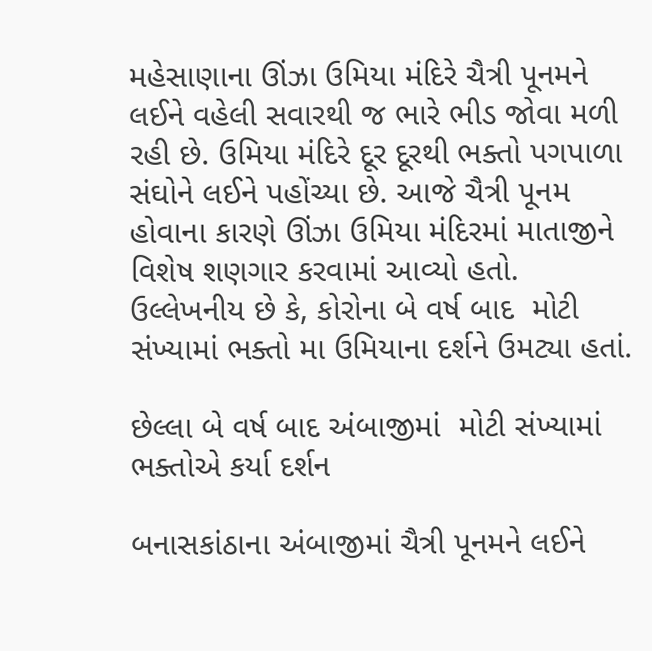મહેસાણાના ઊંઝા ઉમિયા મંદિરે ચૈત્રી પૂનમને લઈને વહેલી સવારથી જ ભારે ભીડ જોવા મળી રહી છે. ઉમિયા મંદિરે દૂર દૂરથી ભક્તો પગપાળા સંઘોને લઈને પહોંચ્યા છે. આજે ચૈત્રી પૂનમ હોવાના કારણે ઊંઝા ઉમિયા મંદિરમાં માતાજીને વિશેષ શણગાર કરવામાં આવ્યો હતો. ઉલ્લેખનીય છે કે, કોરોના બે વર્ષ બાદ  મોટી સંખ્યામાં ભક્તો મા ઉમિયાના દર્શને ઉમટ્યા હતાં.

છેલ્લા બે વર્ષ બાદ અંબાજીમાં  મોટી સંખ્યામાં ભક્તોએ કર્યા દર્શન

બનાસકાંઠાના અંબાજીમાં ચૈત્રી પૂનમને લઈને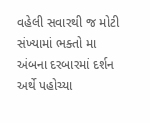વહેલી સવારથી જ મોટી સંખ્યામાં ભક્તો મા અંબના દરબારમાં દર્શન અર્થે પહોચ્યા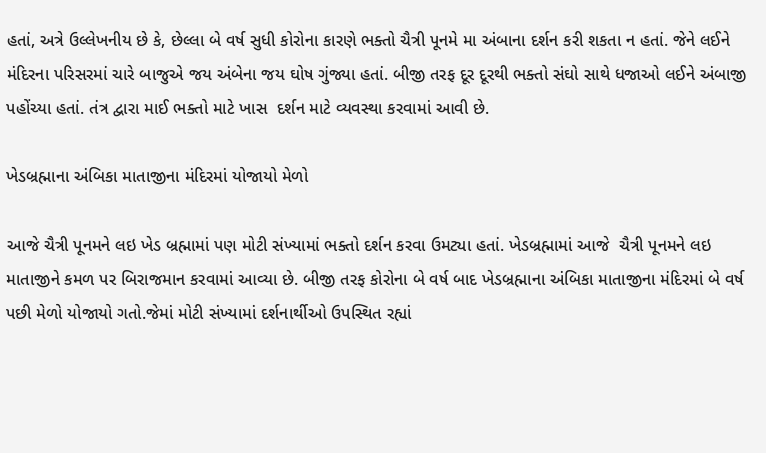હતાં, અત્રે ઉલ્લેખનીય છે કે, છેલ્લા બે વર્ષ સુધી કોરોના કારણે ભક્તો ચૈત્રી પૂનમે મા અંબાના દર્શન કરી શકતા ન હતાં. જેને લઈને  મંદિરના પરિસરમાં ચારે બાજુએ જય અંબેના જય ઘોષ ગુંજ્યા હતાં. બીજી તરફ દૂર દૂરથી ભક્તો સંઘો સાથે ધજાઓ લઈને અંબાજી પહોંચ્યા હતાં. તંત્ર દ્વારા માઈ ભક્તો માટે ખાસ  દર્શન માટે વ્યવસ્થા કરવામાં આવી છે.

ખેડબ્રહ્માના અંબિકા માતાજીના મંદિરમાં યોજાયો મેળો

આજે ચૈત્રી પૂનમને લઇ ખેડ બ્રહ્મામાં પણ મોટી સંખ્યામાં ભક્તો દર્શન કરવા ઉમટ્યા હતાં. ખેડબ્રહ્મામાં આજે  ચૈત્રી પૂનમને લઇ માતાજીને કમળ પર બિરાજમાન કરવામાં આવ્યા છે. બીજી તરફ કોરોના બે વર્ષ બાદ ખેડબ્રહ્માના અંબિકા માતાજીના મંદિરમાં બે વર્ષ પછી મેળો યોજાયો ગતો.જેમાં મોટી સંખ્યામાં દર્શનાર્થીઓ ઉપસ્થિત રહ્યાં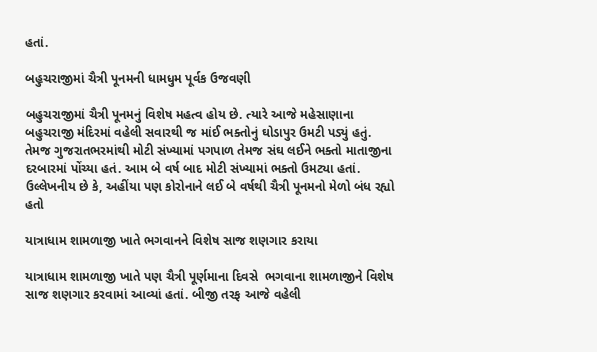હતાં.

બહુચરાજીમાં ચૈત્રી પૂનમની ધામધુમ પૂર્વક ઉજવણી

બહુચરાજીમાં ચૈત્રી પૂનમનું વિશેષ મહત્વ હોય છે. ત્યારે આજે મહેસાણાના બહુચરાજી મંદિરમાં વહેલી સવારથી જ માંઈ ભક્તોનું ઘોડાપુર ઉમટી પડ્યું હતું. તેમજ ગુજરાતભરમાંથી મોટી સંખ્યામાં પગપાળ તેમજ સંઘ લઈને ભક્તો માતાજીના દરબારમાં પોંચ્યા હતં. આમ બે વર્ષ બાદ મોટી સંખ્યામાં ભક્તો ઉમટ્યા હતાં. ઉલ્લેખનીય છે કે, અહીંયા પણ કોરોનાને લઈ બે વર્ષથી ચૈત્રી પૂનમનો મેળો બંધ રહ્યો હતો

યાત્રાધામ શામળાજી ખાતે ભગવાનને વિશેષ સાજ શણગાર કરાયા

યાત્રાધામ શામળાજી ખાતે પણ ચૈત્રી પૂર્ણમાના દિવસે  ભગવાના શામળાજીને વિશેષ સાજ શણગાર કરવામાં આવ્યાં હતાં. બીજી તરફ આજે વહેલી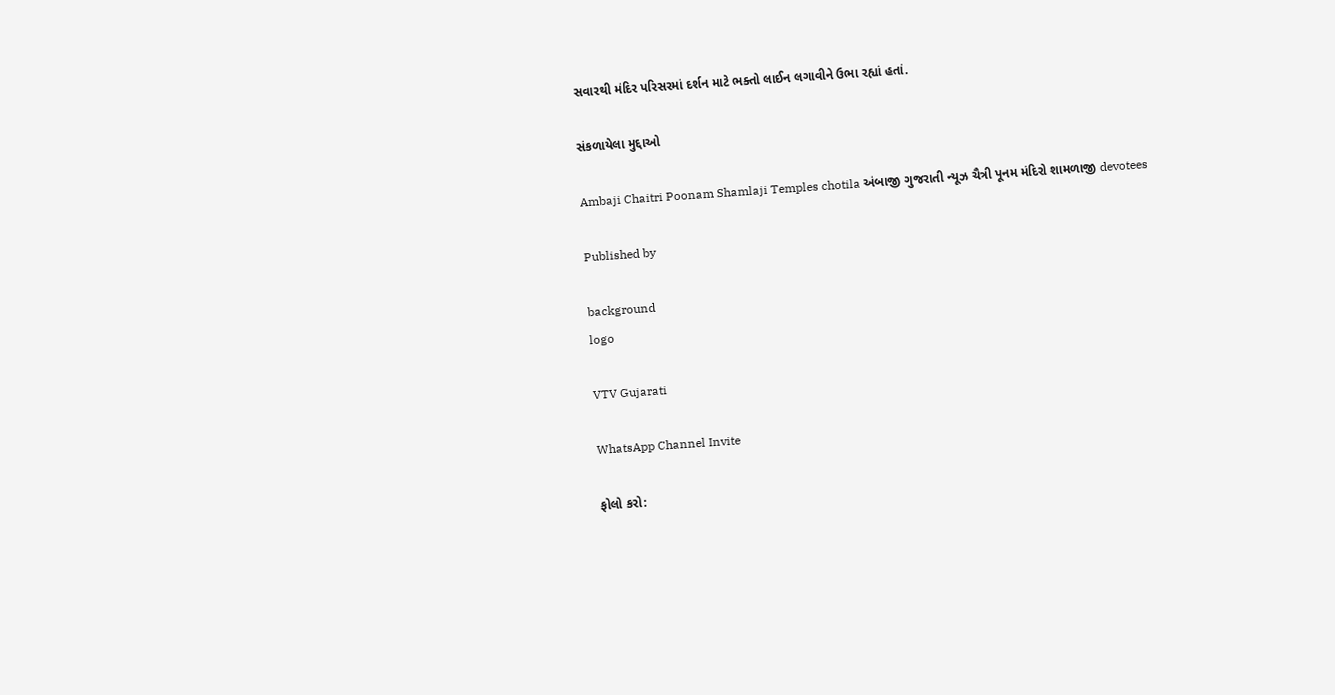સવારથી મંદિર પરિસરમાં દર્શન માટે ભક્તો લાઈન લગાવીને ઉભા રહ્યાં હતાં.

સંકળાયેલા મુદ્દાઓ

Ambaji Chaitri Poonam Shamlaji Temples chotila અંબાજી ગુજરાતી ન્યૂઝ ચૈત્રી પૂનમ મંદિરો શામળાજી devotees

Published by

background
logo

VTV Gujarati

WhatsApp Channel Invite

ફોલો કરો: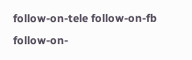follow-on-tele follow-on-fb follow-on-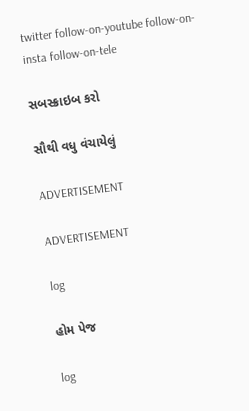twitter follow-on-youtube follow-on-insta follow-on-tele

સબસ્ક્રાઇબ કરો

સૌથી વધુ વંચાયેલું

ADVERTISEMENT

ADVERTISEMENT

log

હોમ પેજ

log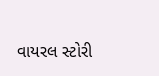વાયરલ સ્ટોરી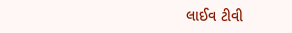લાઈવ ટીવી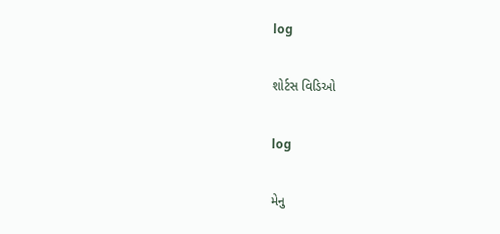log

શોર્ટસ વિડિઓ

log

મેનુ